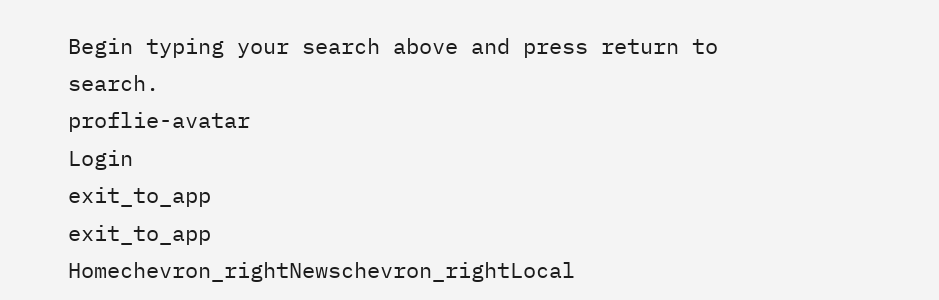Begin typing your search above and press return to search.
proflie-avatar
Login
exit_to_app
exit_to_app
Homechevron_rightNewschevron_rightLocal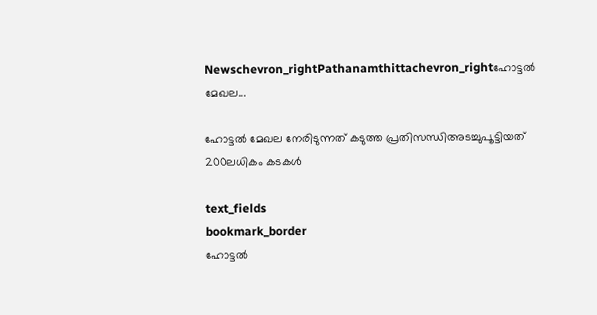Newschevron_rightPathanamthittachevron_rightഹോട്ടൽ മേഖല...

ഹോട്ടൽ മേഖല നേരിടുന്നത് കടുത്ത പ്രതിസന്ധിഅടച്ചുപൂട്ടിയത് 200ലധികം കടകൾ

text_fields
bookmark_border
ഹോട്ടൽ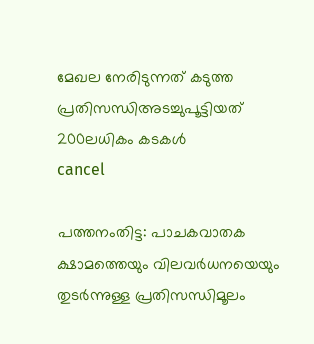മേഖല നേരിടുന്നത് കടുത്ത പ്രതിസന്ധിഅടച്ചുപൂട്ടിയത് 200ലധികം കടകൾ
cancel

പത്തനംതിട്ട: പാചകവാതക ക്ഷാമത്തെയും വിലവർധനയെയും തുടർന്നുള്ള പ്രതിസന്ധിമൂലം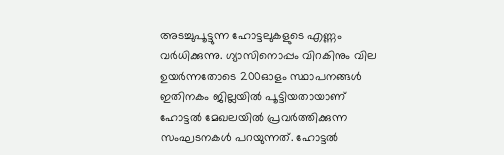അടച്ചുപൂട്ടുന്ന ഹോട്ടലുകളുടെ എണ്ണം വർധിക്കുന്നു. ഗ്യാസിനൊപ്പം വിറകിനും വില ഉയർന്നതോടെ 200ഓളം സ്ഥാപനങ്ങൾ ഇതിനകം ജില്ലയിൽ പൂട്ടിയതായാണ് ഹോട്ടൽ മേഖലയിൽ പ്രവർത്തിക്കുന്ന സംഘടനകൾ പറയുന്നത്. ഹോട്ടൽ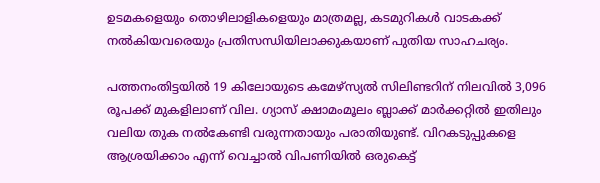ഉടമകളെയും തൊഴിലാളികളെയും മാത്രമല്ല, കടമുറികൾ വാടകക്ക് നൽകിയവരെയും പ്രതിസന്ധിയിലാക്കുകയാണ് പുതിയ സാഹചര്യം.

പത്തനംതിട്ടയിൽ 19 കിലോയുടെ കമേഴ്സ്യൽ സിലിണ്ടറിന് നിലവിൽ 3,096 രൂപക്ക് മുകളിലാണ് വില. ഗ്യാസ് ക്ഷാമംമൂലം ബ്ലാക്ക് മാർക്കറ്റിൽ ഇതിലും വലിയ തുക നൽകേണ്ടി വരുന്നതായും പരാതിയുണ്ട്. വിറകടുപ്പുകളെ ആശ്രയിക്കാം എന്ന് വെച്ചാൽ വിപണിയിൽ ഒരുകെട്ട്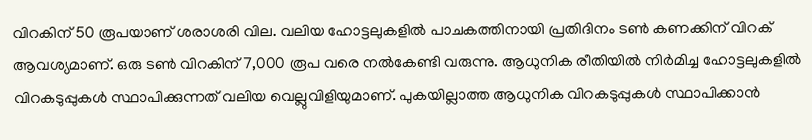വിറകിന് 50 രൂപയാണ് ശരാശരി വില. വലിയ ഹോട്ടലുകളിൽ പാചകത്തിനായി പ്രതിദിനം ടൺ കണക്കിന് വിറക് ആവശ്യമാണ്. ഒരു ടൺ വിറകിന് 7,000 രൂപ വരെ നൽകേണ്ടി വരുന്നു. ആധുനിക രീതിയിൽ നിർമിച്ച ഹോട്ടലുകളിൽ വിറകടുപ്പുകൾ സ്ഥാപിക്കുന്നത് വലിയ വെല്ലുവിളിയുമാണ്. പുകയില്ലാത്ത ആധുനിക വിറകടുപ്പുകൾ സ്ഥാപിക്കാൻ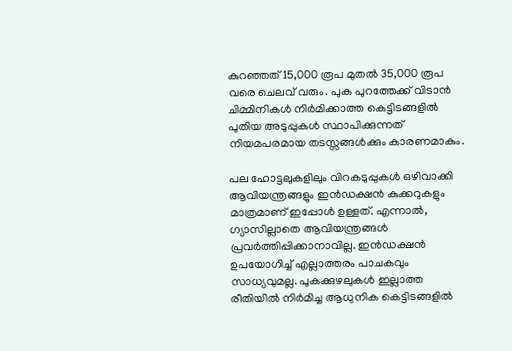കുറഞ്ഞത് 15,000 രൂപ മുതൽ 35,000 രൂപ വരെ ചെലവ് വരും. പുക പുറത്തേക്ക് വിടാൻ ചിമ്മിനികൾ നിർമിക്കാത്ത കെട്ടിടങ്ങളിൽ പുതിയ അടുപ്പുകൾ സ്ഥാപിക്കുന്നത് നിയമപരമായ തടസ്സങ്ങൾക്കും കാരണമാകും.

പല ഹോട്ടലുകളിലും വിറകടുപ്പുകൾ ഒഴിവാക്കി ആവിയന്ത്രങ്ങളും ഇൻഡക്ഷൻ കുക്കറുകളും മാത്രമാണ് ഇപ്പോൾ ഉള്ളത്. എന്നാൽ, ഗ്യാസില്ലാതെ ആവിയന്ത്രങ്ങൾ പ്രവർത്തിപ്പിക്കാനാവില്ല. ഇൻഡക്ഷൻ ഉപയോഗിച്ച് എല്ലാത്തരം പാചകവും സാധ്യവുമല്ല. പുകക്കുഴലുകൾ ഇല്ലാത്ത രീതിയിൽ നിർമിച്ച ആധുനിക കെട്ടിടങ്ങളിൽ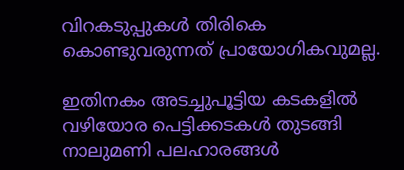വിറകടുപ്പുകൾ തിരികെ കൊണ്ടുവരുന്നത് പ്രായോഗികവുമല്ല.

ഇതിനകം അടച്ചുപൂട്ടിയ കടകളിൽ വഴിയോര പെട്ടിക്കടകൾ തുടങ്ങി നാലുമണി പലഹാരങ്ങൾ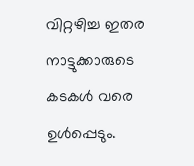വിറ്റഴിച്ച ഇതര നാട്ടുക്കാരുടെ കടകൾ വരെ ഉൾപ്പെടും.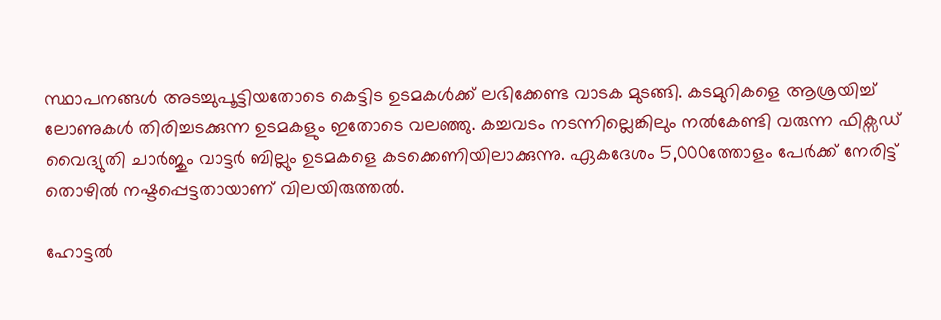സ്ഥാപനങ്ങൾ അടച്ചുപൂട്ടിയതോടെ കെട്ടിട ഉടമകൾക്ക് ലഭിക്കേണ്ട വാടക മുടങ്ങി. കടമുറികളെ ആശ്രയിച്ച് ലോണുകൾ തിരിച്ചടക്കുന്ന ഉടമകളും ഇതോടെ വലഞ്ഞു. കച്ചവടം നടന്നില്ലെങ്കിലും നൽകേണ്ടി വരുന്ന ഫിക്സഡ് വൈദ്യുതി ചാർജും വാട്ടർ ബില്ലും ഉടമകളെ കടക്കെണിയിലാക്കുന്നു. ഏകദേശം 5,000ത്തോളം പേർക്ക് നേരിട്ട് തൊഴിൽ നഷ്ടപ്പെട്ടതായാണ് വിലയിരുത്തൽ.

ഹോട്ടൽ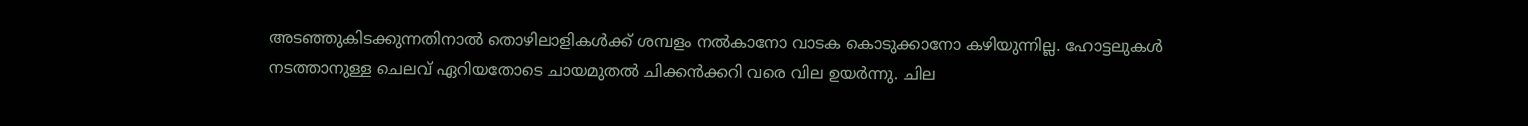അടഞ്ഞുകിടക്കുന്നതിനാൽ തൊഴിലാളികൾക്ക് ശമ്പളം നൽകാനോ വാടക കൊടുക്കാനോ കഴിയുന്നില്ല. ഹോട്ടലുകൾ നടത്താനുള്ള ചെലവ് ഏറിയതോടെ ചായമുതൽ ചിക്കൻക്കറി വരെ വില ഉയർന്നു. ചില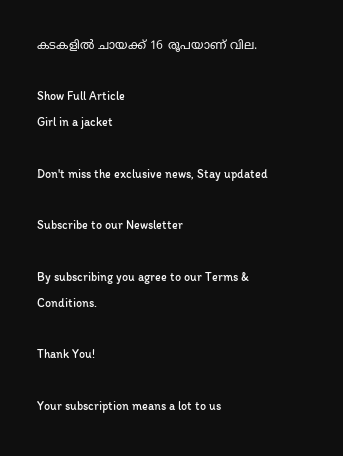കടകളിൽ ചായക്ക് 16 രൂപയാണ് വില.

Show Full Article
Girl in a jacket

Don't miss the exclusive news, Stay updated

Subscribe to our Newsletter

By subscribing you agree to our Terms & Conditions.

Thank You!

Your subscription means a lot to us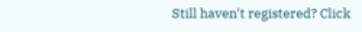Still haven't registered? Click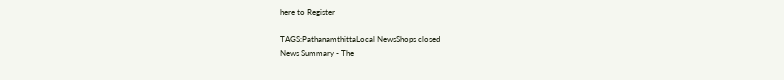here to Register

TAGS:PathanamthittaLocal NewsShops closed
News Summary - The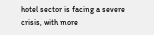hotel sector is facing a severe crisis, with more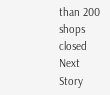than 200 shops closed
Next Story